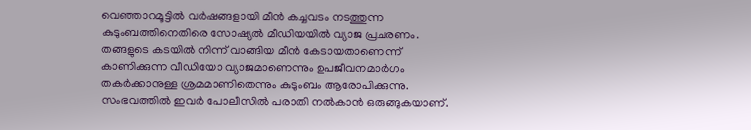വെഞ്ഞാറമൂട്ടിൽ വർഷങ്ങളായി മീൻ കച്ചവടം നടത്തുന്ന കുടുംബത്തിനെതിരെ സോഷ്യൽ മീഡിയയിൽ വ്യാജ പ്രചരണം. തങ്ങളുടെ കടയിൽ നിന്ന് വാങ്ങിയ മീൻ കേടായതാണെന്ന് കാണിക്കുന്ന വീഡിയോ വ്യാജമാണെന്നും ഉപജീവനമാർഗം തകർക്കാനുള്ള ശ്രമമാണിതെന്നും കുടുംബം ആരോപിക്കുന്നു. സംഭവത്തിൽ ഇവർ പോലീസിൽ പരാതി നൽകാൻ ഒരുങ്ങുകയാണ്.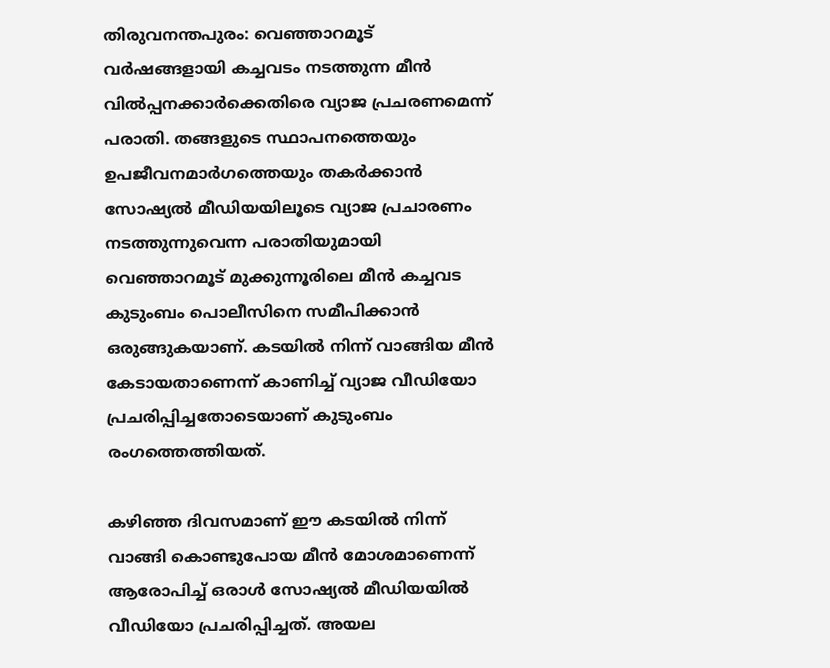തിരുവനന്തപുരം: വെഞ്ഞാറമൂട് വർഷങ്ങളായി കച്ചവടം നടത്തുന്ന മീൻ വിൽപ്പനക്കാർക്കെതിരെ വ്യാജ പ്രചരണമെന്ന് പരാതി. തങ്ങളുടെ സ്ഥാപനത്തെയും ഉപജീവനമാർഗത്തെയും തകർക്കാൻ സോഷ്യൽ മീഡിയയിലൂടെ വ്യാജ പ്രചാരണം നടത്തുന്നുവെന്ന പരാതിയുമായി വെഞ്ഞാറമൂട് മുക്കുന്നൂരിലെ മീൻ കച്ചവട കുടുംബം പൊലീസിനെ സമീപിക്കാൻ ഒരുങ്ങുകയാണ്. കടയിൽ നിന്ന് വാങ്ങിയ മീൻ കേടായതാണെന്ന് കാണിച്ച് വ്യാജ വീഡിയോ പ്രചരിപ്പിച്ചതോടെയാണ് കുടുംബം രംഗത്തെത്തിയത്.

കഴിഞ്ഞ ദിവസമാണ് ഈ കടയിൽ നിന്ന് വാങ്ങി കൊണ്ടുപോയ മീൻ മോശമാണെന്ന് ആരോപിച്ച് ഒരാൾ സോഷ്യൽ മീഡിയയിൽ വീഡിയോ പ്രചരിപ്പിച്ചത്. അയല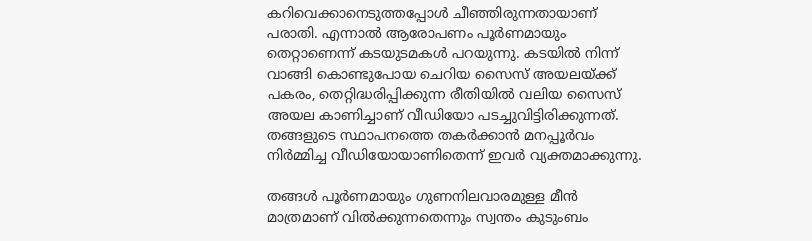കറിവെക്കാനെടുത്തപ്പോൾ ചീഞ്ഞിരുന്നതായാണ് പരാതി. എന്നാൽ ആരോപണം പൂർണമായും തെറ്റാണെന്ന് കടയുടമകൾ പറയുന്നു. കടയിൽ നിന്ന് വാങ്ങി കൊണ്ടുപോയ ചെറിയ സൈസ് അയലയ്ക്ക് പകരം, തെറ്റിദ്ധരിപ്പിക്കുന്ന രീതിയിൽ വലിയ സൈസ് അയല കാണിച്ചാണ് വീഡിയോ പടച്ചുവിട്ടിരിക്കുന്നത്. തങ്ങളുടെ സ്ഥാപനത്തെ തകർക്കാൻ മനപ്പൂർവം നിർമ്മിച്ച വീഡിയോയാണിതെന്ന് ഇവർ വ്യക്തമാക്കുന്നു.

തങ്ങൾ പൂർണമായും ഗുണനിലവാരമുള്ള മീൻ മാത്രമാണ് വിൽക്കുന്നതെന്നും സ്വന്തം കുടുംബം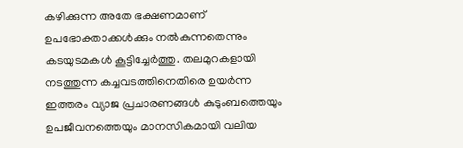കഴിക്കുന്ന അതേ ഭക്ഷണമാണ് ഉപഭോക്താക്കൾക്കും നൽകുന്നതെന്നും കടയുടമകൾ കൂട്ടിച്ചേർത്തു. തലമുറകളായി നടത്തുന്ന കച്ചവടത്തിനെതിരെ ഉയർന്ന ഇത്തരം വ്യാജ പ്രചാരണങ്ങൾ കുടുംബത്തെയും ഉപജീവനത്തെയും മാനസികമായി വലിയ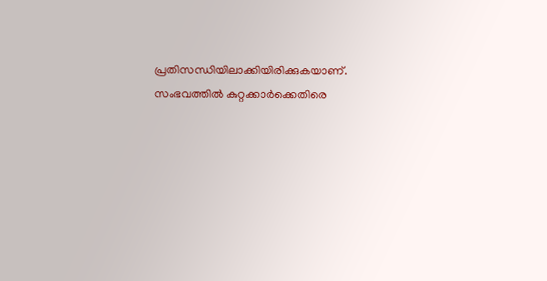പ്രതിസന്ധിയിലാക്കിയിരിക്കുകയാണ്. സംഭവത്തിൽ കുറ്റക്കാർക്കെതിരെ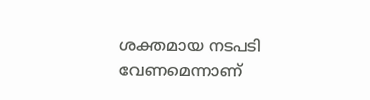ശക്തമായ നടപടി വേണമെന്നാണ്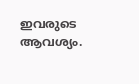ഇവരുടെ ആവശ്യം.